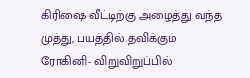கிரிஷை வீட்டிற்கு அழைத்து வந்த முத்து, பயத்தில் தவிக்கும் ரோகினி- விறுவிறுப்பில்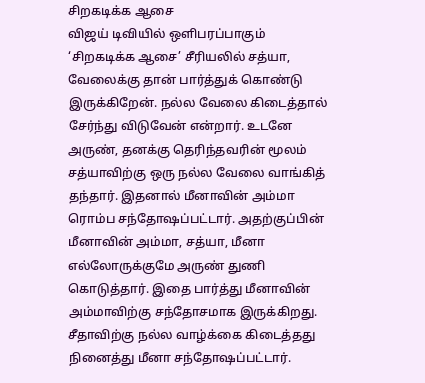சிறகடிக்க ஆசை
விஜய் டிவியில் ஒளிபரப்பாகும் ‘சிறகடிக்க ஆசை’ சீரியலில் சத்யா, வேலைக்கு தான் பார்த்துக் கொண்டு இருக்கிறேன். நல்ல வேலை கிடைத்தால் சேர்ந்து விடுவேன் என்றார். உடனே அருண், தனக்கு தெரிந்தவரின் மூலம் சத்யாவிற்கு ஒரு நல்ல வேலை வாங்கித் தந்தார். இதனால் மீனாவின் அம்மா ரொம்ப சந்தோஷப்பட்டார். அதற்குப்பின் மீனாவின் அம்மா, சத்யா, மீனா எல்லோருக்குமே அருண் துணி கொடுத்தார். இதை பார்த்து மீனாவின் அம்மாவிற்கு சந்தோசமாக இருக்கிறது. சீதாவிற்கு நல்ல வாழ்க்கை கிடைத்தது நினைத்து மீனா சந்தோஷப்பட்டார்.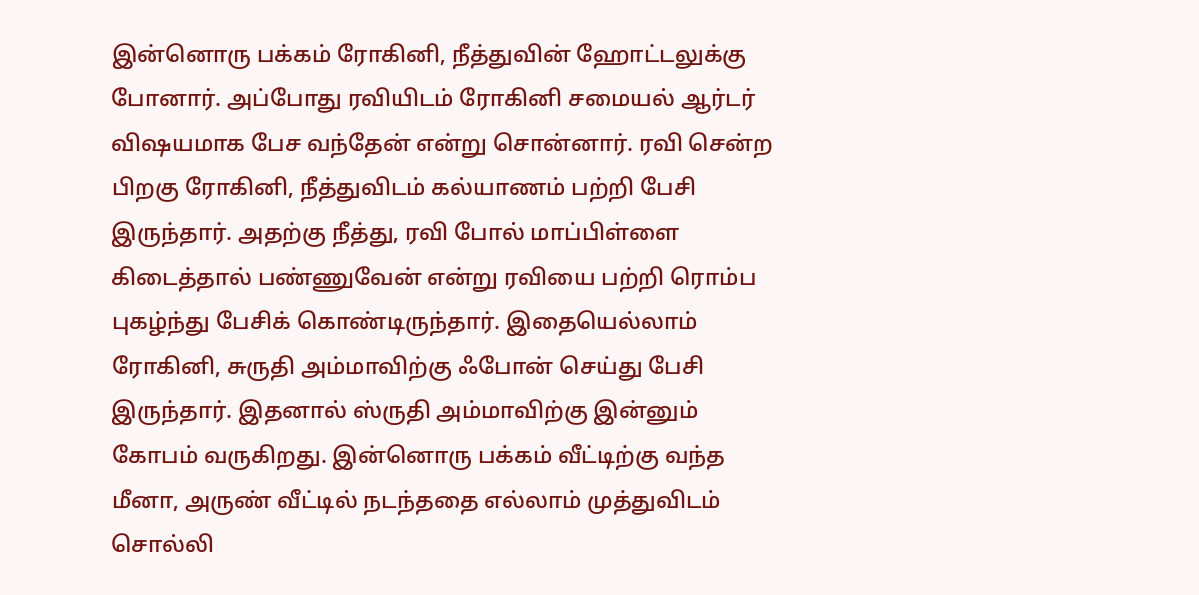இன்னொரு பக்கம் ரோகினி, நீத்துவின் ஹோட்டலுக்கு போனார். அப்போது ரவியிடம் ரோகினி சமையல் ஆர்டர் விஷயமாக பேச வந்தேன் என்று சொன்னார். ரவி சென்ற பிறகு ரோகினி, நீத்துவிடம் கல்யாணம் பற்றி பேசி இருந்தார். அதற்கு நீத்து, ரவி போல் மாப்பிள்ளை கிடைத்தால் பண்ணுவேன் என்று ரவியை பற்றி ரொம்ப புகழ்ந்து பேசிக் கொண்டிருந்தார். இதையெல்லாம் ரோகினி, சுருதி அம்மாவிற்கு ஃபோன் செய்து பேசி இருந்தார். இதனால் ஸ்ருதி அம்மாவிற்கு இன்னும் கோபம் வருகிறது. இன்னொரு பக்கம் வீட்டிற்கு வந்த மீனா, அருண் வீட்டில் நடந்ததை எல்லாம் முத்துவிடம் சொல்லி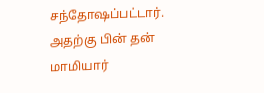சந்தோஷப்பட்டார். அதற்கு பின் தன் மாமியார்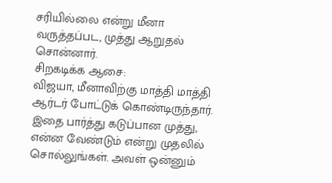சரியில்லை என்று மீனா வருத்தப்பட, முத்து ஆறுதல் சொன்னார்.
சிறகடிக்க ஆசை:
விஜயா, மீனாவிற்கு மாத்தி மாத்தி ஆர்டர் போட்டுக் கொண்டிருந்தார். இதை பார்த்து கடுப்பான முத்து, என்ன வேண்டும் என்று முதலில் சொல்லுங்கள். அவள் ஒன்னும்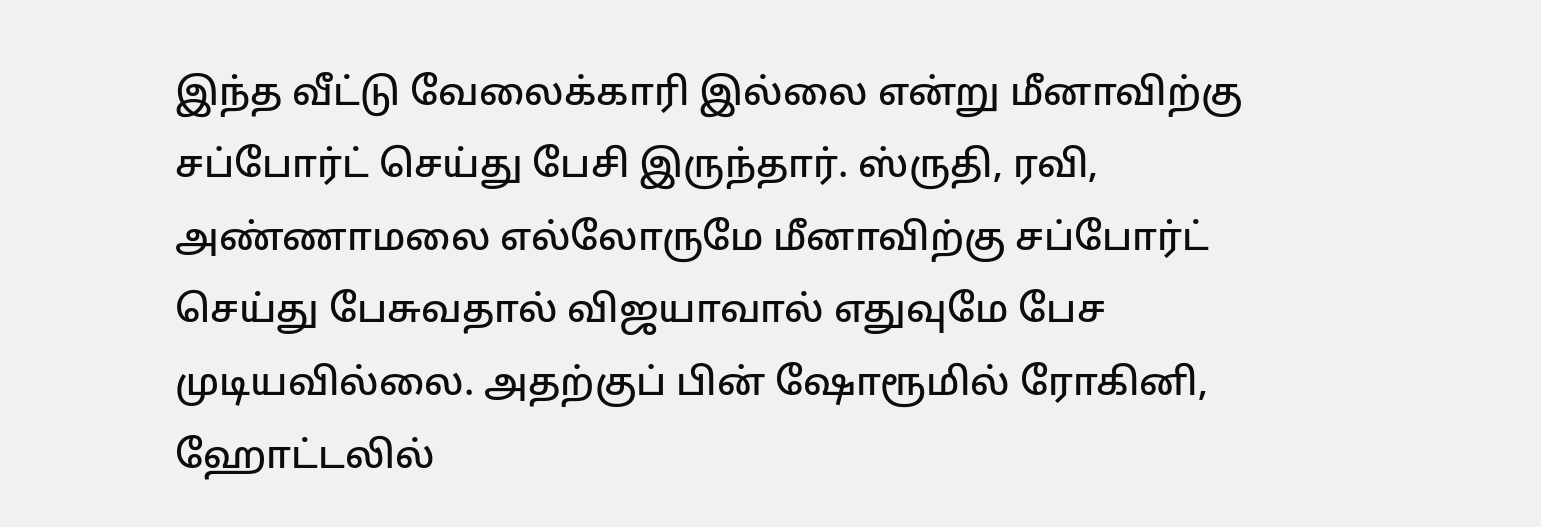இந்த வீட்டு வேலைக்காரி இல்லை என்று மீனாவிற்கு சப்போர்ட் செய்து பேசி இருந்தார். ஸ்ருதி, ரவி, அண்ணாமலை எல்லோருமே மீனாவிற்கு சப்போர்ட் செய்து பேசுவதால் விஜயாவால் எதுவுமே பேச முடியவில்லை. அதற்குப் பின் ஷோரூமில் ரோகினி, ஹோட்டலில்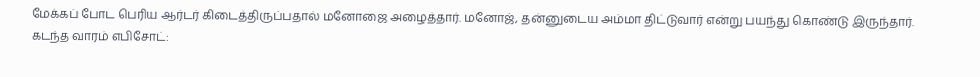மேக்கப் போட பெரிய ஆர்டர் கிடைத்திருப்பதால் மனோஜை அழைத்தார். மனோஜ், தன்னுடைய அம்மா திட்டுவார் என்று பயந்து கொண்டு இருந்தார்.
கடந்த வாரம் எபிசோட்: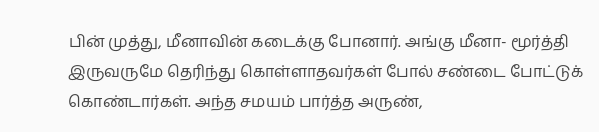பின் முத்து, மீனாவின் கடைக்கு போனார். அங்கு மீனா- மூர்த்தி இருவருமே தெரிந்து கொள்ளாதவர்கள் போல் சண்டை போட்டுக் கொண்டார்கள். அந்த சமயம் பார்த்த அருண்,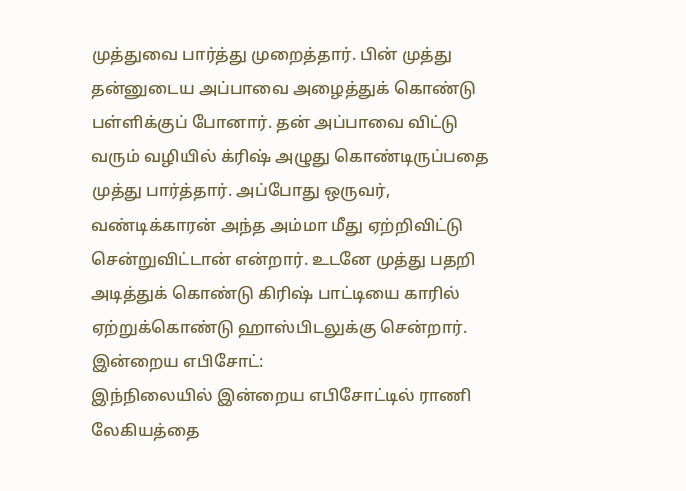முத்துவை பார்த்து முறைத்தார். பின் முத்து தன்னுடைய அப்பாவை அழைத்துக் கொண்டு பள்ளிக்குப் போனார். தன் அப்பாவை விட்டு வரும் வழியில் க்ரிஷ் அழுது கொண்டிருப்பதை முத்து பார்த்தார். அப்போது ஒருவர், வண்டிக்காரன் அந்த அம்மா மீது ஏற்றிவிட்டு சென்றுவிட்டான் என்றார். உடனே முத்து பதறி அடித்துக் கொண்டு கிரிஷ் பாட்டியை காரில் ஏற்றுக்கொண்டு ஹாஸ்பிடலுக்கு சென்றார்.
இன்றைய எபிசோட்:
இந்நிலையில் இன்றைய எபிசோட்டில் ராணி லேகியத்தை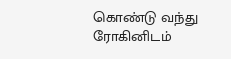கொண்டு வந்து ரோகினிடம்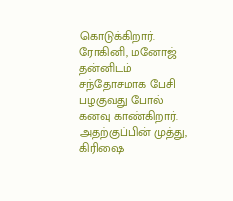கொடுக்கிறார். ரோகினி, மனோஜ் தன்னிடம் சந்தோசமாக பேசி பழகுவது போல் கனவு காண்கிறார். அதற்குப்பின் முத்து, கிரிஷை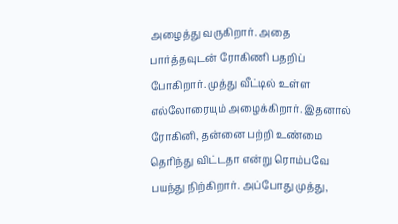அழைத்து வருகிறார். அதை பார்த்தவுடன் ரோகிணி பதறிப் போகிறார். முத்து வீட்டில் உள்ள எல்லோரையும் அழைக்கிறார். இதனால் ரோகினி, தன்னை பற்றி உண்மை தெரிந்து விட்டதா என்று ரொம்பவே பயந்து நிற்கிறார். அப்போது முத்து,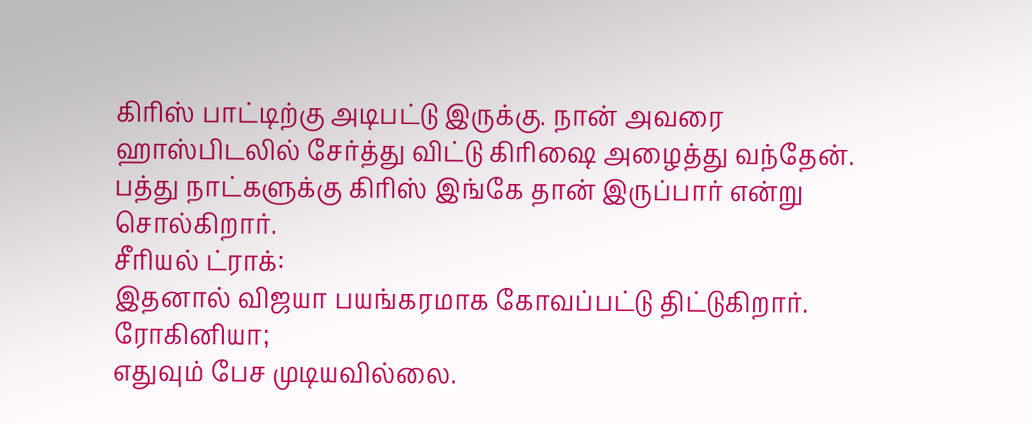கிரிஸ் பாட்டிற்கு அடிபட்டு இருக்கு. நான் அவரை ஹாஸ்பிடலில் சேர்த்து விட்டு கிரிஷை அழைத்து வந்தேன். பத்து நாட்களுக்கு கிரிஸ் இங்கே தான் இருப்பார் என்று சொல்கிறார்.
சீரியல் ட்ராக்:
இதனால் விஜயா பயங்கரமாக கோவப்பட்டு திட்டுகிறார். ரோகினியா;
எதுவும் பேச முடியவில்லை.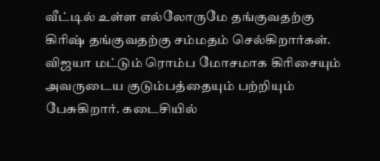வீட்டில் உள்ள எல்லோருமே தங்குவதற்கு கிரிஷ் தங்குவதற்கு சம்மதம் செல்கிறார்கள். விஜயா மட்டும் ரொம்ப மோசமாக கிரிசையும் அவருடைய குடும்பத்தையும் பற்றியும் பேசுகிறார். கடைசியில்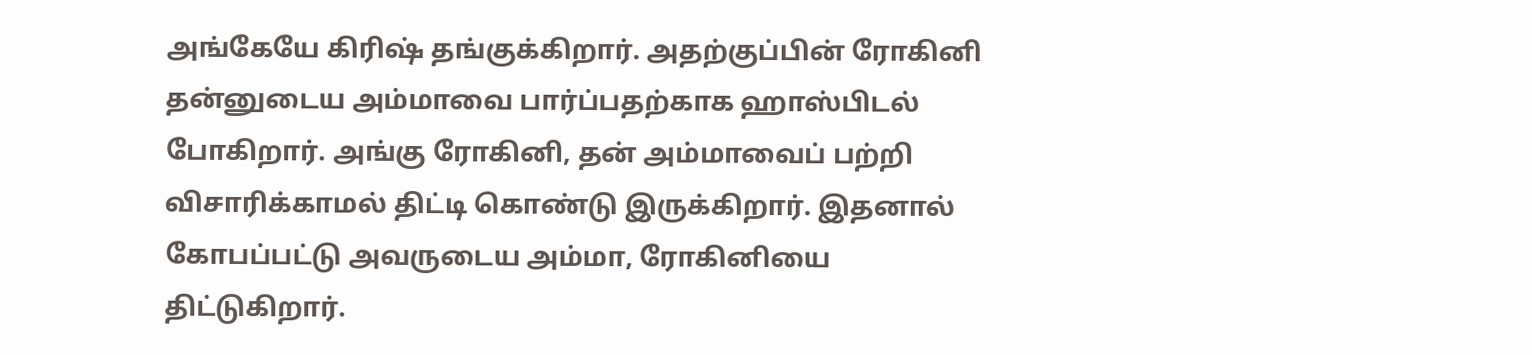அங்கேயே கிரிஷ் தங்குக்கிறார். அதற்குப்பின் ரோகினி தன்னுடைய அம்மாவை பார்ப்பதற்காக ஹாஸ்பிடல் போகிறார். அங்கு ரோகினி, தன் அம்மாவைப் பற்றி விசாரிக்காமல் திட்டி கொண்டு இருக்கிறார். இதனால் கோபப்பட்டு அவருடைய அம்மா, ரோகினியை திட்டுகிறார்.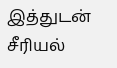இத்துடன் சீரியல்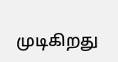முடிகிறது